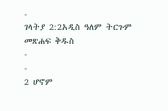-
ገላትያ 2:2አዲስ ዓለም ትርጉም መጽሐፍ ቅዱስ
-
-
2 ሆኖም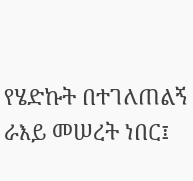የሄድኩት በተገለጠልኝ ራእይ መሠረት ነበር፤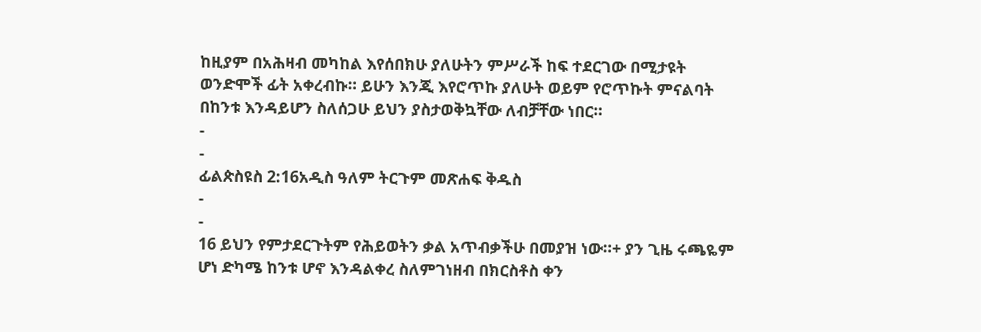ከዚያም በአሕዛብ መካከል እየሰበክሁ ያለሁትን ምሥራች ከፍ ተደርገው በሚታዩት ወንድሞች ፊት አቀረብኩ። ይሁን እንጂ እየሮጥኩ ያለሁት ወይም የሮጥኩት ምናልባት በከንቱ እንዳይሆን ስለሰጋሁ ይህን ያስታወቅኳቸው ለብቻቸው ነበር።
-
-
ፊልጵስዩስ 2:16አዲስ ዓለም ትርጉም መጽሐፍ ቅዱስ
-
-
16 ይህን የምታደርጉትም የሕይወትን ቃል አጥብቃችሁ በመያዝ ነው።+ ያን ጊዜ ሩጫዬም ሆነ ድካሜ ከንቱ ሆኖ እንዳልቀረ ስለምገነዘብ በክርስቶስ ቀን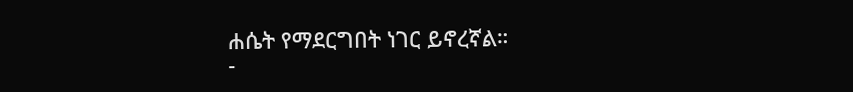ሐሴት የማደርግበት ነገር ይኖረኛል።
-